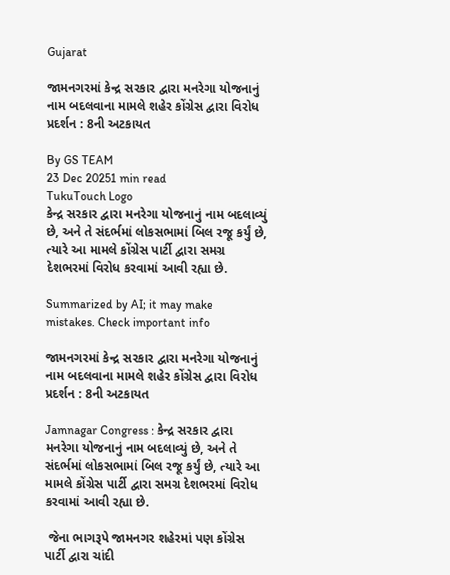Gujarat

જામનગરમાં કેન્દ્ર સરકાર દ્વારા મનરેગા યોજનાનું નામ બદલવાના મામલે શહેર કોંગ્રેસ દ્વારા વિરોધ પ્રદર્શન : 8ની અટકાયત

By GS TEAM
23 Dec 20251 min read
TukuTouch Logo
કેન્દ્ર સરકાર દ્વારા મનરેગા યોજનાનું નામ બદલાવ્યું છે, અને તે સંદર્ભમાં લોકસભામાં બિલ રજૂ કર્યું છે, ત્યારે આ મામલે કોંગ્રેસ પાર્ટી દ્વારા સમગ્ર દેશભરમાં વિરોધ કરવામાં આવી રહ્યા છે.

Summarized by AI; it may make mistakes. Check important info

જામનગરમાં કેન્દ્ર સરકાર દ્વારા મનરેગા યોજનાનું નામ બદલવાના મામલે શહેર કોંગ્રેસ દ્વારા વિરોધ પ્રદર્શન : 8ની અટકાયત

Jamnagar Congress : કેન્દ્ર સરકાર દ્વારા મનરેગા યોજનાનું નામ બદલાવ્યું છે, અને તે સંદર્ભમાં લોકસભામાં બિલ રજૂ કર્યું છે, ત્યારે આ મામલે કોંગ્રેસ પાર્ટી દ્વારા સમગ્ર દેશભરમાં વિરોધ કરવામાં આવી રહ્યા છે.

 જેના ભાગરૂપે જામનગર શહેરમાં પણ કોંગ્રેસ પાર્ટી દ્વારા ચાંદી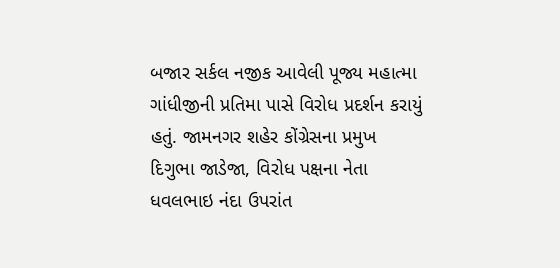બજાર સર્કલ નજીક આવેલી પૂજ્ય મહાત્મા ગાંધીજીની પ્રતિમા પાસે વિરોધ પ્રદર્શન કરાયું હતું. જામનગર શહેર કોંગ્રેસના પ્રમુખ દિગુભા જાડેજા, વિરોધ પક્ષના નેતા ધવલભાઇ નંદા ઉપરાંત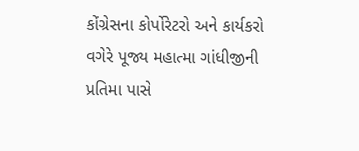કોંગ્રેસના કોર્પોરેટરો અને કાર્યકરો વગેરે પૂજ્ય મહાત્મા ગાંધીજીની પ્રતિમા પાસે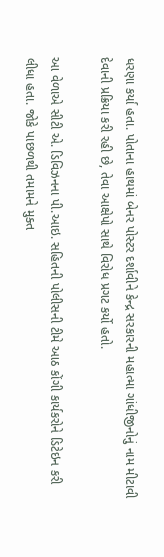ધરણા કર્યા હતા. પોતાના હાથમાં બેનર પોસ્ટર દર્શાવીને કેન્દ્ર સરકારની મહાત્મા ગાંધીજીનોનું નામ મીટાવી દેવાની પ્રક્રિયા કરી રહી છે, તેવા આક્ષેપો સાથે વિરોધ પ્રગટ કર્યો હતો.

આ વેળાએ સીટી એ. ડિવિઝનના પી.આઇ. સહિતની પોલીસની ટીમે આઠ કોંગી કાર્યકરોને ડિટેઇન કરી લીધા હતા. જોકે પાછળથી તમામને મુક્ત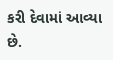કરી દેવામાં આવ્યા છે.